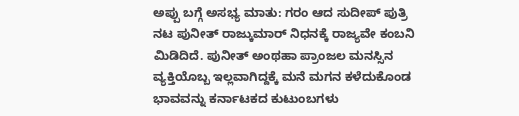ಅಪ್ಪು ಬಗ್ಗೆ ಅಸಭ್ಯ ಮಾತು: ಗರಂ ಆದ ಸುದೀಪ್ ಪುತ್ರಿ
ನಟ ಪುನೀತ್ ರಾಜ್ಕುಮಾರ್ ನಿಧನಕ್ಕೆ ರಾಜ್ಯವೇ ಕಂಬನಿ ಮಿಡಿದಿದೆ. ಪುನೀತ್ ಅಂಥಹಾ ಪ್ರಾಂಜಲ ಮನಸ್ಸಿನ ವ್ಯಕ್ತಿಯೊಬ್ಬ ಇಲ್ಲವಾಗಿದ್ದಕ್ಕೆ ಮನೆ ಮಗನ ಕಳೆದುಕೊಂಡ ಭಾವವನ್ನು ಕರ್ನಾಟಕದ ಕುಟುಂಬಗಳು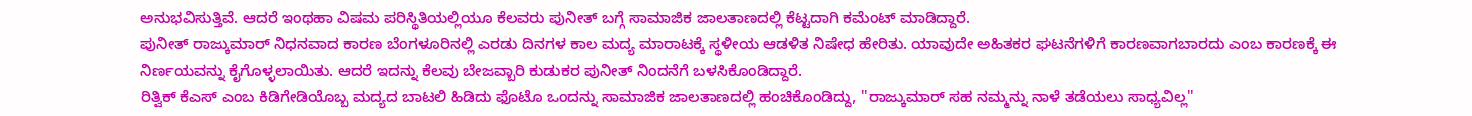ಅನುಭವಿಸುತ್ತಿವೆ. ಆದರೆ ಇಂಥಹಾ ವಿಷಮ ಪರಿಸ್ಥಿತಿಯಲ್ಲಿಯೂ ಕೆಲವರು ಪುನೀತ್ ಬಗ್ಗೆ ಸಾಮಾಜಿಕ ಜಾಲತಾಣದಲ್ಲಿ ಕೆಟ್ಟದಾಗಿ ಕಮೆಂಟ್ ಮಾಡಿದ್ದಾರೆ.
ಪುನೀತ್ ರಾಜ್ಕುಮಾರ್ ನಿಧನವಾದ ಕಾರಣ ಬೆಂಗಳೂರಿನಲ್ಲಿ ಎರಡು ದಿನಗಳ ಕಾಲ ಮದ್ಯ ಮಾರಾಟಕ್ಕೆ ಸ್ಥಳೀಯ ಆಡಳಿತ ನಿಷೇಧ ಹೇರಿತು. ಯಾವುದೇ ಅಹಿತಕರ ಘಟನೆಗಳಿಗೆ ಕಾರಣವಾಗಬಾರದು ಎಂಬ ಕಾರಣಕ್ಕೆ ಈ ನಿರ್ಣಯವನ್ನು ಕೈಗೊಳ್ಳಲಾಯಿತು. ಆದರೆ ಇದನ್ನು ಕೆಲವು ಬೇಜವ್ಬಾರಿ ಕುಡುಕರ ಪುನೀತ್ ನಿಂದನೆಗೆ ಬಳಸಿಕೊಂಡಿದ್ದಾರೆ.
ರಿತ್ವಿಕ್ ಕೆಎಸ್ ಎಂಬ ಕಿಡಿಗೇಡಿಯೊಬ್ಬ ಮದ್ಯದ ಬಾಟಲಿ ಹಿಡಿದು ಫೊಟೊ ಒಂದನ್ನು ಸಾಮಾಜಿಕ ಜಾಲತಾಣದಲ್ಲಿ ಹಂಚಿಕೊಂಡಿದ್ದು, ''ರಾಜ್ಕುಮಾರ್ ಸಹ ನಮ್ಮನ್ನು ನಾಳೆ ತಡೆಯಲು ಸಾಧ್ಯವಿಲ್ಲ''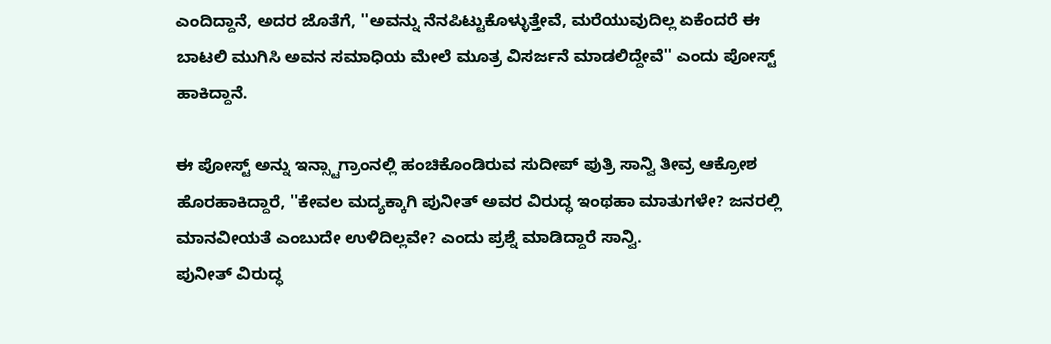ಎಂದಿದ್ದಾನೆ, ಅದರ ಜೊತೆಗೆ, ''ಅವನ್ನು ನೆನಪಿಟ್ಟುಕೊಳ್ಳುತ್ತೇವೆ, ಮರೆಯುವುದಿಲ್ಲ ಏಕೆಂದರೆ ಈ ಬಾಟಲಿ ಮುಗಿಸಿ ಅವನ ಸಮಾಧಿಯ ಮೇಲೆ ಮೂತ್ರ ವಿಸರ್ಜನೆ ಮಾಡಲಿದ್ದೇವೆ'' ಎಂದು ಪೋಸ್ಟ್ ಹಾಕಿದ್ದಾನೆ.

ಈ ಪೋಸ್ಟ್ ಅನ್ನು ಇನ್ಸ್ಟಾಗ್ರಾಂನಲ್ಲಿ ಹಂಚಿಕೊಂಡಿರುವ ಸುದೀಪ್ ಪುತ್ರಿ ಸಾನ್ವಿ ತೀವ್ರ ಆಕ್ರೋಶ ಹೊರಹಾಕಿದ್ದಾರೆ, ''ಕೇವಲ ಮದ್ಯಕ್ಕಾಗಿ ಪುನೀತ್ ಅವರ ವಿರುದ್ಧ ಇಂಥಹಾ ಮಾತುಗಳೇ? ಜನರಲ್ಲಿ ಮಾನವೀಯತೆ ಎಂಬುದೇ ಉಳಿದಿಲ್ಲವೇ? ಎಂದು ಪ್ರಶ್ನೆ ಮಾಡಿದ್ದಾರೆ ಸಾನ್ವಿ.
ಪುನೀತ್ ವಿರುದ್ಧ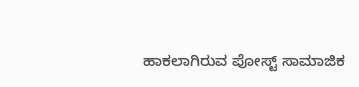ಹಾಕಲಾಗಿರುವ ಪೋಸ್ಟ್ ಸಾಮಾಜಿಕ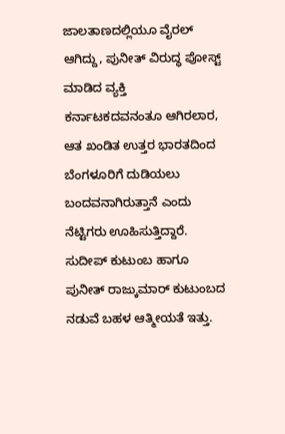ಜಾಲತಾಣದಲ್ಲಿಯೂ ವೈರಲ್ ಆಗಿದ್ದು, ಪುನೀತ್ ವಿರುದ್ಧ ಪೋಸ್ಟ್ ಮಾಡಿದ ವ್ಯಕ್ತಿ ಕರ್ನಾಟಕದವನಂತೂ ಆಗಿರಲಾರ, ಆತ ಖಂಡಿತ ಉತ್ತರ ಭಾರತದಿಂದ ಬೆಂಗಳೂರಿಗೆ ದುಡಿಯಲು ಬಂದವನಾಗಿರುತ್ತಾನೆ ಎಂದು ನೆಟ್ಟಿಗರು ಊಹಿಸುತ್ತಿದ್ದಾರೆ.
ಸುದೀಪ್ ಕುಟುಂಬ ಹಾಗೂ ಪುನೀತ್ ರಾಜ್ಕುಮಾರ್ ಕುಟುಂಬದ ನಡುವೆ ಬಹಳ ಆತ್ಮೀಯತೆ ಇತ್ತು.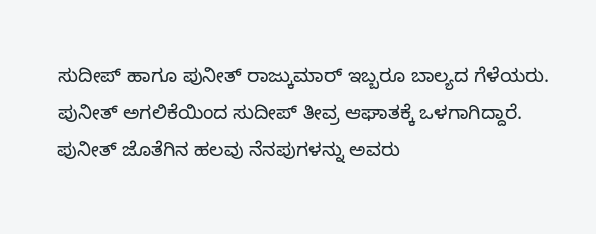ಸುದೀಪ್ ಹಾಗೂ ಪುನೀತ್ ರಾಜ್ಕುಮಾರ್ ಇಬ್ಬರೂ ಬಾಲ್ಯದ ಗೆಳೆಯರು. ಪುನೀತ್ ಅಗಲಿಕೆಯಿಂದ ಸುದೀಪ್ ತೀವ್ರ ಆಘಾತಕ್ಕೆ ಒಳಗಾಗಿದ್ದಾರೆ. ಪುನೀತ್ ಜೊತೆಗಿನ ಹಲವು ನೆನಪುಗಳನ್ನು ಅವರು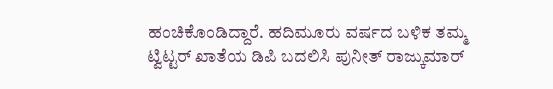ಹಂಚಿಕೊಂಡಿದ್ದಾರೆ. ಹದಿಮೂರು ವರ್ಷದ ಬಳಿಕ ತಮ್ಮ ಟ್ವಿಟ್ಟರ್ ಖಾತೆಯ ಡಿಪಿ ಬದಲಿಸಿ ಪುನೀತ್ ರಾಜ್ಕುಮಾರ್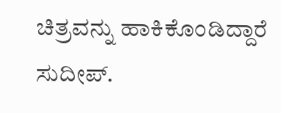ಚಿತ್ರವನ್ನು ಹಾಕಿಕೊಂಡಿದ್ದಾರೆ ಸುದೀಪ್.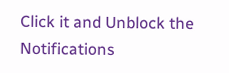Click it and Unblock the Notifications